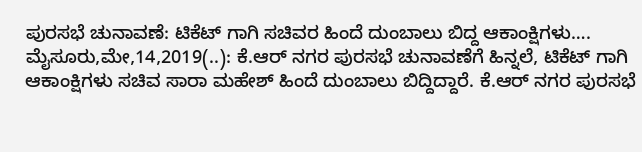ಪುರಸಭೆ ಚುನಾವಣೆ: ಟಿಕೆಟ್ ಗಾಗಿ ಸಚಿವರ ಹಿಂದೆ ದುಂಬಾಲು ಬಿದ್ದ ಆಕಾಂಕ್ಷಿಗಳು…. ಮೈಸೂರು,ಮೇ,14,2019(..): ಕೆ.ಆರ್ ನಗರ ಪುರಸಭೆ ಚುನಾವಣೆಗೆ ‌ಹಿನ್ನಲೆ, ಟಿಕೆಟ್ ಗಾಗಿ ಆಕಾಂಕ್ಷಿಗಳು ಸಚಿವ ಸಾರಾ ಮಹೇಶ್ ಹಿಂದೆ ದುಂಬಾಲು ಬಿದ್ದಿದ್ದಾರೆ. ಕೆ.ಆರ್ ನಗರ ಪುರಸಭೆ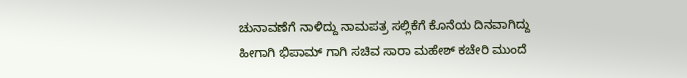ಚುನಾವಣೆಗೆ ನಾಳಿದ್ದು ನಾಮಪತ್ರ ಸಲ್ಲಿಕೆಗೆ ಕೊನೆಯ ದಿನವಾಗಿದ್ದು ಹೀಗಾಗಿ ಭಿಪಾಮ್ ಗಾಗಿ ಸಚಿವ ಸಾರಾ ಮಹೇಶ್ ಕಚೇರಿ ಮುಂದೆ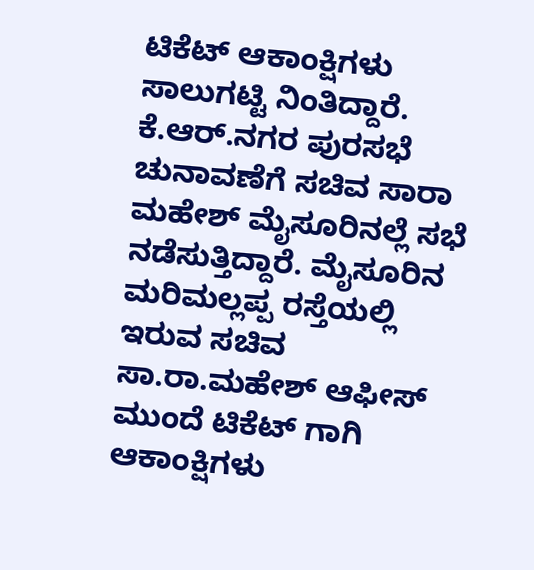ಟಿಕೆಟ್ ಆಕಾಂಕ್ಷಿಗಳು ಸಾಲುಗಟ್ಟಿ ನಿಂತಿದ್ದಾರೆ. ಕೆ.ಆರ್.ನಗರ ಪುರಸಭೆ ಚುನಾವಣೆಗೆ ಸಚಿವ ಸಾರಾ ಮಹೇಶ್ ಮೈಸೂರಿನಲ್ಲೆ ಸಭೆ ನಡೆಸುತ್ತಿದ್ದಾರೆ. ಮೈಸೂರಿನ ಮರಿಮಲ್ಲಪ್ಪ ರಸ್ತೆಯಲ್ಲಿ ಇರುವ ಸಚಿವ ಸಾ.ರಾ.ಮಹೇಶ್ ಆಫೀಸ್ ಮುಂದೆ ಟಿಕೆಟ್ ಗಾಗಿ ಆಕಾಂಕ್ಷಿಗಳು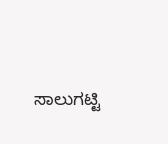ಸಾಲುಗಟ್ಟಿ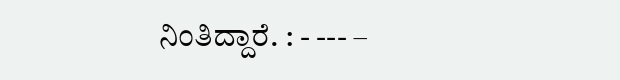ನಿಂತಿದ್ದಾರೆ. : - --- –